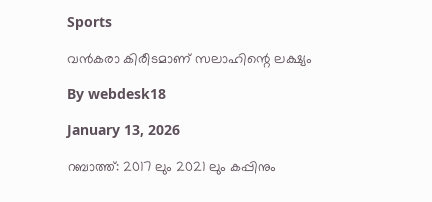Sports

വന്‍കരാ കിരീടമാണ് സലാഹിന്റെ ലക്ഷ്യം

By webdesk18

January 13, 2026

റബാത്ത്: 2017 ലും 2021 ലും കപ്പിനും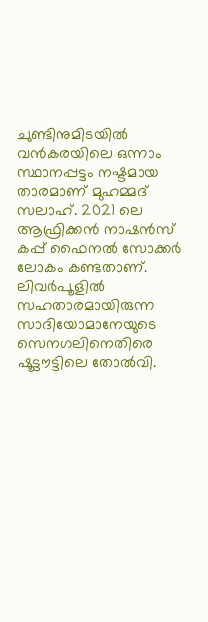ചുണ്ടിനുമിടയില്‍ വന്‍കരയിലെ ഒന്നാം സ്ഥാനപ്പട്ടം നഷ്ടമായ താരമാണ് മുഹമ്മദ് സലാഹ്. 2021 ലെ ആഫ്രിക്കന്‍ നാഷന്‍സ് കപ്പ് ഫൈനല്‍ സോക്കര്‍ ലോകം കണ്ടതാണ്. ലിവര്‍പൂളില്‍ സഹതാരമായിരുന്ന സാദിയോമാനേയുടെ സെനഗലിനെതിരെ ഷൂട്ടൗട്ടിലെ തോല്‍വി.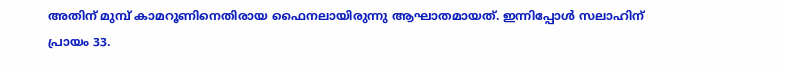അതിന് മുമ്പ് കാമറൂണിനെതിരായ ഫൈനലായിരുന്നു ആഘാതമായത്. ഇന്നിപ്പോള്‍ സലാഹിന് പ്രായം 33.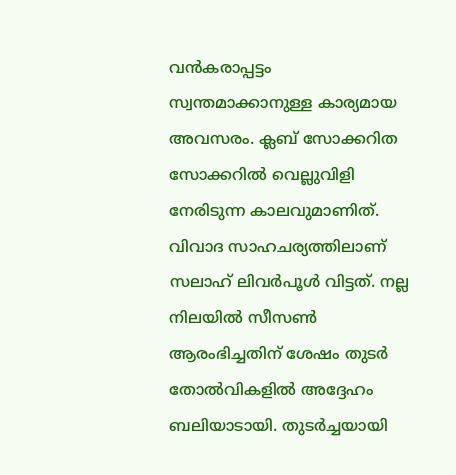വന്‍കരാപ്പട്ടം സ്വന്തമാക്കാനുള്ള കാര്യമായ അവസരം. ക്ലബ് സോക്കറിത സോക്കറില്‍ വെല്ലുവിളി നേരിടുന്ന കാലവുമാണിത്. വിവാദ സാഹചര്യത്തിലാണ് സലാഹ് ലിവര്‍പൂള്‍ വിട്ടത്. നല്ല നിലയില്‍ സീസണ്‍ ആരംഭിച്ചതിന് ശേഷം തുടര്‍ തോല്‍വികളില്‍ അദ്ദേഹം ബലിയാടായി. തുടര്‍ച്ചയായി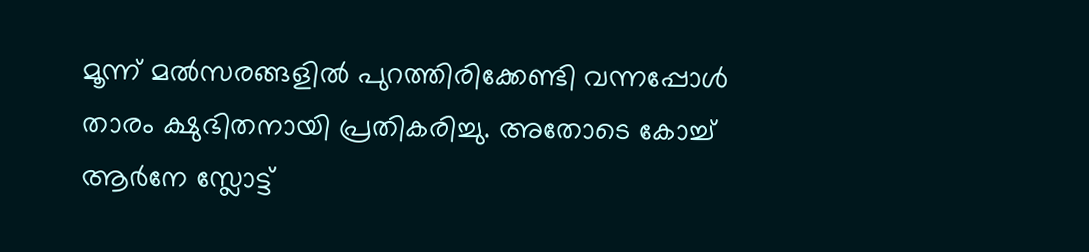മൂന്ന് മല്‍സരങ്ങളില്‍ പുറത്തിരിക്കേണ്ടി വന്നപ്പോള്‍ താരം ക്ഷുഭിതനായി പ്രതികരിച്ചു. അതോടെ കോച്ച് ആര്‍നേ സ്ലോട്ട്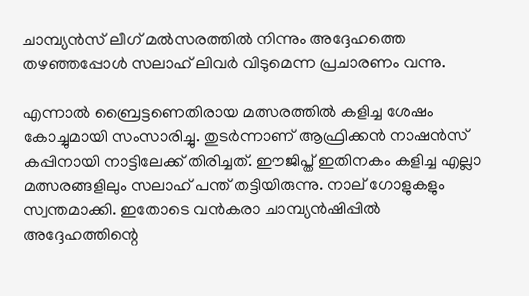ചാമ്പ്യന്‍സ് ലീഗ് മല്‍സരത്തില്‍ നിന്നും അദ്ദേഹത്തെ തഴഞ്ഞപ്പോള്‍ സലാഹ് ലിവര്‍ വിടുമെന്ന പ്രചാരണം വന്നു.

എന്നാല്‍ ബ്രൈട്ടണെതിരായ മത്സരത്തില്‍ കളിച്ച ശേഷം കോച്ചുമായി സംസാരിച്ചു. തുടര്‍ന്നാണ് ആഫ്രിക്കന്‍ നാഷന്‍സ് കപ്പിനായി നാട്ടിലേക്ക് തിരിച്ചത്. ഈജിപ്ത് ഇതിനകം കളിച്ച എല്ലാ മത്സരങ്ങളിലും സലാഹ് പന്ത് തട്ടിയിരുന്നു. നാല് ഗോളുകളും സ്വന്തമാക്കി. ഇതോടെ വന്‍കരാ ചാമ്പ്യന്‍ഷിപ്പില്‍ അദ്ദേഹത്തിന്റെ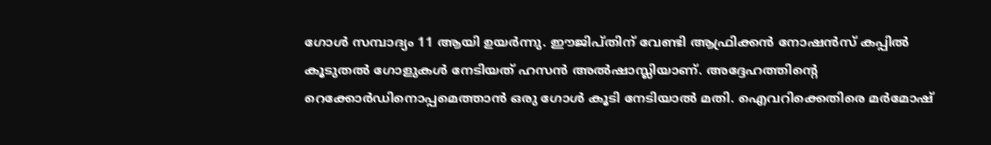ഗോള്‍ സമ്പാദ്യം 11 ആയി ഉയര്‍ന്നു. ഈജിപ്തിന് വേണ്ടി ആഫ്രിക്കന്‍ നോഷന്‍സ് കപ്പില്‍ കൂടുതല്‍ ഗോളുകള്‍ നേടിയത് ഹസന്‍ അല്‍ഷാസ്ലിയാണ്. അദ്ദേഹത്തിന്റെ റെക്കോര്‍ഡിനൊപ്പമെത്താന്‍ ഒരു ഗോള്‍ കൂടി നേടിയാല്‍ മതി. ഐവറിക്കെതിരെ മര്‍മോഷ്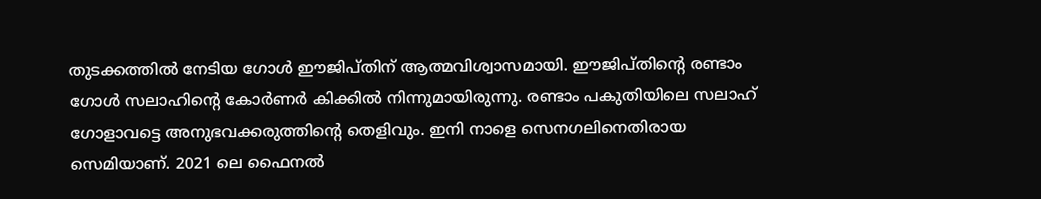തുടക്കത്തില്‍ നേടിയ ഗോള്‍ ഈജിപ്തിന് ആത്മവിശ്വാസമായി. ഈജിപ്തിന്റെ രണ്ടാം ഗോള്‍ സലാഹിന്റെ കോര്‍ണര്‍ കിക്കില്‍ നിന്നുമായിരുന്നു. രണ്ടാം പകുതിയിലെ സലാഹ് ഗോളാവട്ടെ അനുഭവക്കരുത്തിന്റെ തെളിവും. ഇനി നാളെ സെനഗലിനെതിരായ സെമിയാണ്. 2021 ലെ ഫൈനല്‍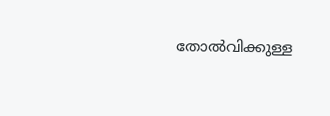തോല്‍വിക്കുള്ള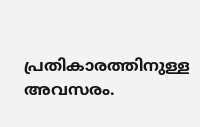പ്രതികാരത്തിനുള്ള അവസരം.